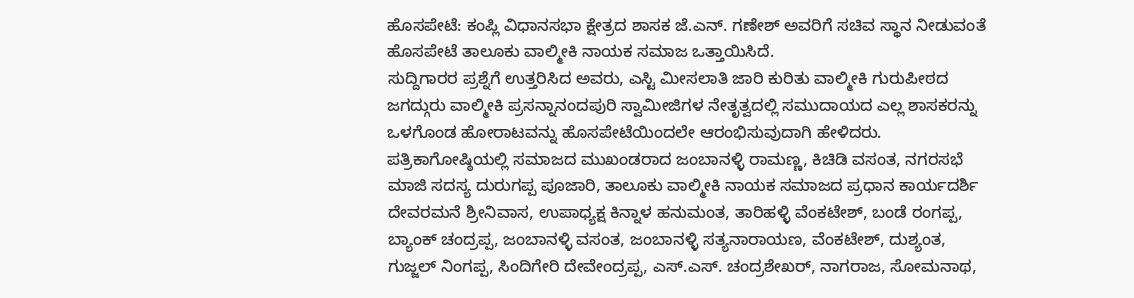ಹೊಸಪೇಟೆ: ಕಂಪ್ಲಿ ವಿಧಾನಸಭಾ ಕ್ಷೇತ್ರದ ಶಾಸಕ ಜೆ.ಎನ್. ಗಣೇಶ್ ಅವರಿಗೆ ಸಚಿವ ಸ್ಥಾನ ನೀಡುವಂತೆ ಹೊಸಪೇಟೆ ತಾಲೂಕು ವಾಲ್ಮೀಕಿ ನಾಯಕ ಸಮಾಜ ಒತ್ತಾಯಿಸಿದೆ.
ಸುದ್ದಿಗಾರರ ಪ್ರಶ್ನೆಗೆ ಉತ್ತರಿಸಿದ ಅವರು, ಎಸ್ಟಿ ಮೀಸಲಾತಿ ಜಾರಿ ಕುರಿತು ವಾಲ್ಮೀಕಿ ಗುರುಪೀಠದ ಜಗದ್ಗುರು ವಾಲ್ಮೀಕಿ ಪ್ರಸನ್ನಾನಂದಪುರಿ ಸ್ವಾಮೀಜಿಗಳ ನೇತೃತ್ವದಲ್ಲಿ ಸಮುದಾಯದ ಎಲ್ಲ ಶಾಸಕರನ್ನು ಒಳಗೊಂಡ ಹೋರಾಟವನ್ನು ಹೊಸಪೇಟೆಯಿಂದಲೇ ಆರಂಭಿಸುವುದಾಗಿ ಹೇಳಿದರು.
ಪತ್ರಿಕಾಗೋಷ್ಠಿಯಲ್ಲಿ ಸಮಾಜದ ಮುಖಂಡರಾದ ಜಂಬಾನಳ್ಳಿ ರಾಮಣ್ಣ, ಕಿಚಿಡಿ ವಸಂತ, ನಗರಸಭೆ ಮಾಜಿ ಸದಸ್ಯ ದುರುಗಪ್ಪ ಪೂಜಾರಿ, ತಾಲೂಕು ವಾಲ್ಮೀಕಿ ನಾಯಕ ಸಮಾಜದ ಪ್ರಧಾನ ಕಾರ್ಯದರ್ಶಿ ದೇವರಮನೆ ಶ್ರೀನಿವಾಸ, ಉಪಾಧ್ಯಕ್ಷ ಕಿನ್ನಾಳ ಹನುಮಂತ, ತಾರಿಹಳ್ಳಿ ವೆಂಕಟೇಶ್, ಬಂಡೆ ರಂಗಪ್ಪ, ಬ್ಯಾಂಕ್ ಚಂದ್ರಪ್ಪ, ಜಂಬಾನಳ್ಳಿ ವಸಂತ, ಜಂಬಾನಳ್ಳಿ ಸತ್ಯನಾರಾಯಣ, ವೆಂಕಟೇಶ್, ದುಶ್ಯಂತ, ಗುಜ್ಜಲ್ ನಿಂಗಪ್ಪ, ಸಿಂದಿಗೇರಿ ದೇವೇಂದ್ರಪ್ಪ, ಎಸ್.ಎಸ್. ಚಂದ್ರಶೇಖರ್, ನಾಗರಾಜ, ಸೋಮನಾಥ,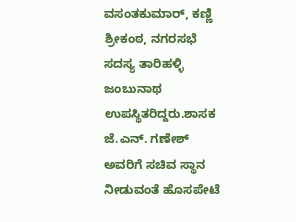ವಸಂತಕುಮಾರ್, ಕಣ್ಣಿ ಶ್ರೀಕಂಠ, ನಗರಸಭೆ ಸದಸ್ಯ ತಾರಿಹಳ್ಳಿ ಜಂಬುನಾಥ ಉಪಸ್ಥಿತರಿದ್ದರು.ಶಾಸಕ ಜೆ.ಎನ್. ಗಣೇಶ್ ಅವರಿಗೆ ಸಚಿವ ಸ್ಥಾನ ನೀಡುವಂತೆ ಹೊಸಪೇಟೆ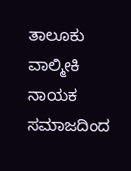ತಾಲೂಕು ವಾಲ್ಮೀಕಿ ನಾಯಕ ಸಮಾಜದಿಂದ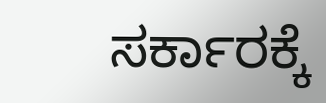ಸರ್ಕಾರಕ್ಕೆ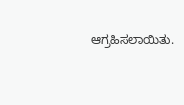ಆಗ್ರಹಿಸಲಾಯಿತು.